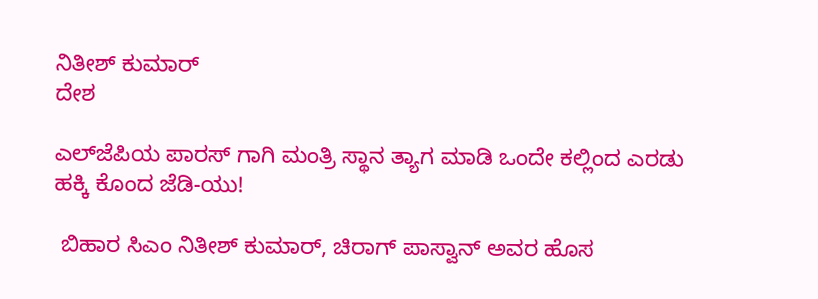ನಿತೀಶ್ ಕುಮಾರ್
ದೇಶ

ಎಲ್‌ಜೆಪಿಯ ಪಾರಸ್ ಗಾಗಿ ಮಂತ್ರಿ ಸ್ಥಾನ ತ್ಯಾಗ ಮಾಡಿ ಒಂದೇ ಕಲ್ಲಿಂದ ಎರಡು ಹಕ್ಕಿ ಕೊಂದ ಜೆಡಿ-ಯು!

 ಬಿಹಾರ ಸಿಎಂ ನಿತೀಶ್ ಕುಮಾರ್, ಚಿರಾಗ್ ಪಾಸ್ವಾನ್ ಅವರ ಹೊಸ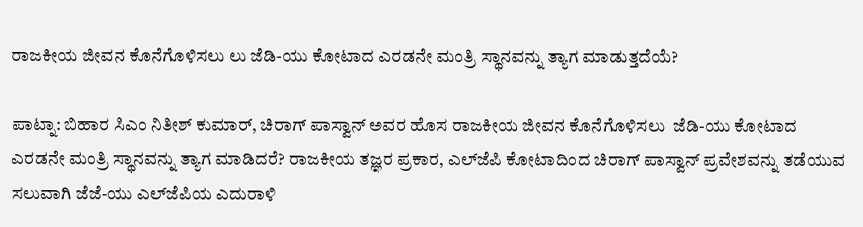ರಾಜಕೀಯ ಜೀವನ ಕೊನೆಗೊಳಿಸಲು ಲು ಜೆಡಿ-ಯು ಕೋಟಾದ ಎರಡನೇ ಮಂತ್ರಿ ಸ್ಥಾನವನ್ನು ತ್ಯಾಗ ಮಾಡುತ್ತದೆಯೆ?

ಪಾಟ್ನಾ: ಬಿಹಾರ ಸಿಎಂ ನಿತೀಶ್ ಕುಮಾರ್, ಚಿರಾಗ್ ಪಾಸ್ವಾನ್ ಅವರ ಹೊಸ ರಾಜಕೀಯ ಜೀವನ ಕೊನೆಗೊಳಿಸಲು  ಜೆಡಿ-ಯು ಕೋಟಾದ ಎರಡನೇ ಮಂತ್ರಿ ಸ್ಥಾನವನ್ನು ತ್ಯಾಗ ಮಾಡಿದರೆ? ರಾಜಕೀಯ ತಜ್ಞರ ಪ್ರಕಾರ, ಎಲ್‌ಜೆಪಿ ಕೋಟಾದಿಂದ ಚಿರಾಗ್ ಪಾಸ್ವಾನ್ ಪ್ರವೇಶವನ್ನು ತಡೆಯುವ ಸಲುವಾಗಿ ಜೆಜೆ-ಯು ಎಲ್‌ಜೆಪಿಯ ಎದುರಾಳಿ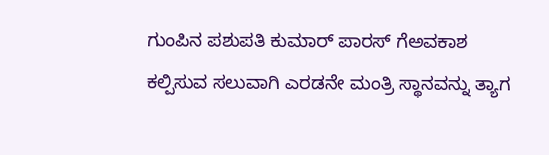ಗುಂಪಿನ ಪಶುಪತಿ ಕುಮಾರ್ ಪಾರಸ್ ಗೆಅವಕಾಶ ಕಲ್ಪಿಸುವ ಸಲುವಾಗಿ ಎರಡನೇ ಮಂತ್ರಿ ಸ್ಥಾನವನ್ನು ತ್ಯಾಗ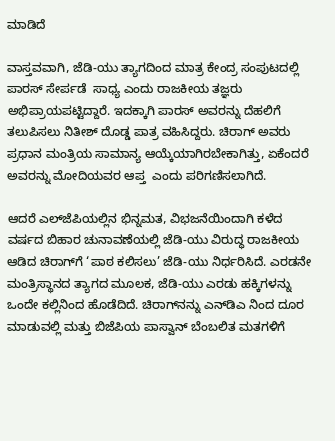ಮಾಡಿದೆ

ವಾಸ್ತವವಾಗಿ, ಜೆಡಿ-ಯು ತ್ಯಾಗದಿಂದ ಮಾತ್ರ ಕೇಂದ್ರ ಸಂಪುಟದಲ್ಲಿ  ಪಾರಸ್ ಸೇರ್ಪಡೆ  ಸಾಧ್ಯ ಎಂದು ರಾಜಕೀಯ ತಜ್ಞರು ಅಭಿಪ್ರಾಯಪಟ್ಟಿದ್ದಾರೆ. ಇದಕ್ಕಾಗಿ ಪಾರಸ್ ಅವರನ್ನು ದೆಹಲಿಗೆ ತಲುಪಿಸಲು ನಿತೀಶ್ ದೊಡ್ಡ ಪಾತ್ರ ವಹಿಸಿದ್ದರು. ಚಿರಾಗ್ ಅವರು ಪ್ರಧಾನ ಮಂತ್ರಿಯ ಸಾಮಾನ್ಯ ಆಯ್ಕೆಯಾಗಿರಬೇಕಾಗಿತ್ತು, ಏಕೆಂದರೆ ಅವರನ್ನು ಮೋದಿಯವರ ಆಪ್ತ  ಎಂದು ಪರಿಗಣಿಸಲಾಗಿದೆ.

ಆದರೆ ಎಲ್‌ಜೆಪಿಯಲ್ಲಿನ ಭಿನ್ನಮತ, ವಿಭಜನೆಯಿಂದಾಗಿ ಕಳೆದ ವರ್ಷದ ಬಿಹಾರ ಚುನಾವಣೆಯಲ್ಲಿ ಜೆಡಿ-ಯು ವಿರುದ್ಧ ರಾಜಕೀಯ ಆಡಿದ ಚಿರಾಗ್‌ಗೆ ‘ಪಾಠ ಕಲಿಸಲು’ ಜೆಡಿ-ಯು ನಿರ್ಧರಿಸಿದೆ. ಎರಡನೇ ಮಂತ್ರಿಸ್ಥಾನದ ತ್ಯಾಗದ ಮೂಲಕ, ಜೆಡಿ-ಯು ಎರಡು ಹಕ್ಕಿಗಳನ್ನು ಒಂದೇ ಕಲ್ಲಿನಿಂದ ಹೊಡೆದಿದೆ. ಚಿರಾಗ್‌ನನ್ನು ಎನ್‌ಡಿಎ ನಿಂದ ದೂರ ಮಾಡುವಲ್ಲಿ ಮತ್ತು ಬಿಜೆಪಿಯ ಪಾಸ್ವಾನ್ ಬೆಂಬಲಿತ ಮತಗಳಿಗೆ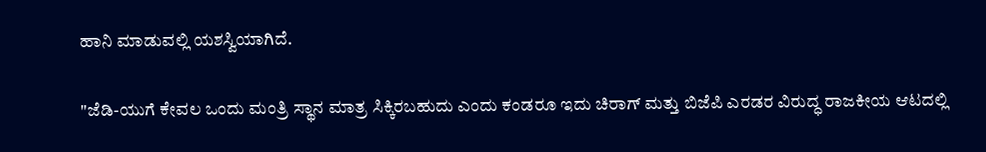ಹಾನಿ ಮಾಡುವಲ್ಲಿ ಯಶಸ್ವಿಯಾಗಿದೆ.

"ಜೆಡಿ-ಯುಗೆ ಕೇವಲ ಒಂದು ಮಂತ್ರಿ ಸ್ಥಾನ ಮಾತ್ರ ಸಿಕ್ಕಿರಬಹುದು ಎಂದು ಕಂಡರೂ ಇದು ಚಿರಾಗ್ ಮತ್ತು ಬಿಜೆಪಿ ಎರಡರ ವಿರುದ್ಧ ರಾಜಕೀಯ ಆಟದಲ್ಲಿ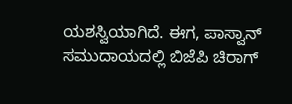ಯಶಸ್ವಿಯಾಗಿದೆ. ಈಗ, ಪಾಸ್ವಾನ್ ಸಮುದಾಯದಲ್ಲಿ ಬಿಜೆಪಿ ಚಿರಾಗ್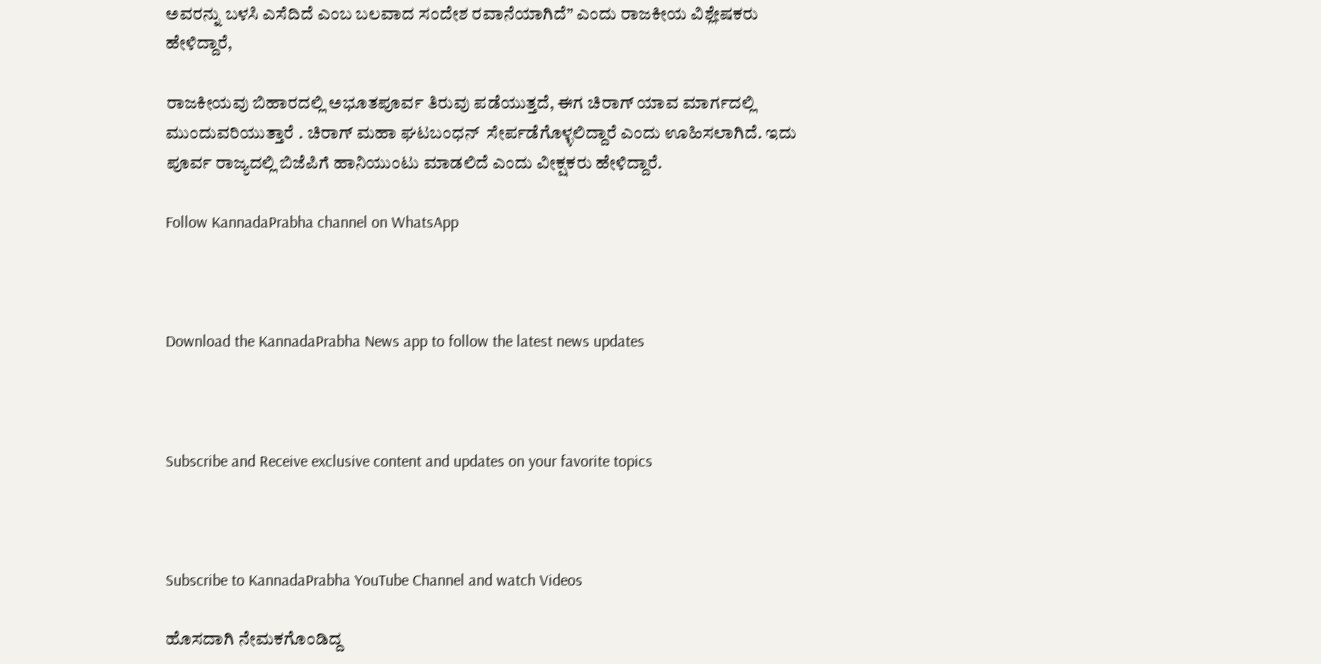ಅವರನ್ನು ಬಳಸಿ ಎಸೆದಿದೆ ಎಂಬ ಬಲವಾದ ಸಂದೇಶ ರವಾನೆಯಾಗಿದೆ” ಎಂದು ರಾಜಕೀಯ ವಿಶ್ಲೇಷಕರು ಹೇಳಿದ್ದಾರೆ,

ರಾಜಕೀಯವು ಬಿಹಾರದಲ್ಲಿ ಅಭೂತಪೂರ್ವ ತಿರುವು ಪಡೆಯುತ್ತದೆ, ಈಗ ಚಿರಾಗ್ ಯಾವ ಮಾರ್ಗದಲ್ಲಿ ಮುಂದುವರಿಯುತ್ತಾರೆ . ಚಿರಾಗ್ ಮಹಾ ಘಟಬಂಧನ್  ಸೇರ್ಪಡೆಗೊಳ್ಳಲಿದ್ದಾರೆ ಎಂದು ಊಹಿಸಲಾಗಿದೆ. ಇದು ಪೂರ್ವ ರಾಜ್ಯದಲ್ಲಿ ಬಿಜೆಪಿಗೆ ಹಾನಿಯುಂಟು ಮಾಡಲಿದೆ ಎಂದು ವೀಕ್ಷಕರು ಹೇಳಿದ್ದಾರೆ.

Follow KannadaPrabha channel on WhatsApp



Download the KannadaPrabha News app to follow the latest news updates



Subscribe and Receive exclusive content and updates on your favorite topics



Subscribe to KannadaPrabha YouTube Channel and watch Videos

ಹೊಸದಾಗಿ ನೇಮಕಗೊಂಡಿದ್ದ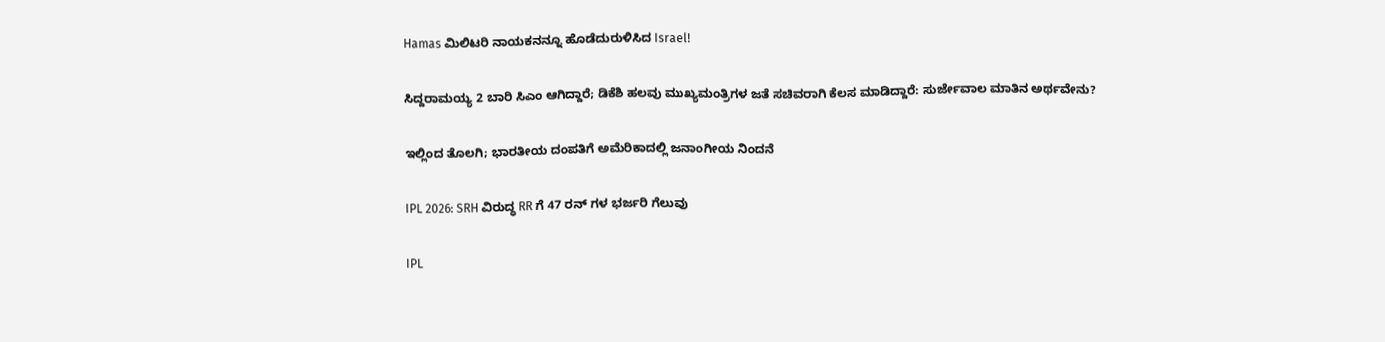Hamas ಮಿಲಿಟರಿ ನಾಯಕನನ್ನೂ ಹೊಡೆದುರುಳಿಸಿದ Israel!

ಸಿದ್ದರಾಮಯ್ಯ 2 ಬಾರಿ ಸಿಎಂ ಆಗಿದ್ದಾರೆ; ಡಿಕೆಶಿ ಹಲವು ಮುಖ್ಯಮಂತ್ರಿಗಳ ಜತೆ ಸಚಿವರಾಗಿ ಕೆಲಸ ಮಾಡಿದ್ದಾರೆ: ಸುರ್ಜೇವಾಲ ಮಾತಿನ ಅರ್ಥವೇನು?

ಇಲ್ಲಿಂದ ತೊಲಗಿ; ಭಾರತೀಯ ದಂಪತಿಗೆ ಅಮೆರಿಕಾದಲ್ಲಿ ಜನಾಂಗೀಯ ನಿಂದನೆ

IPL 2026: SRH ವಿರುದ್ಧ RR ಗೆ 47 ರನ್ ಗಳ ಭರ್ಜರಿ ಗೆಲುವು

IPL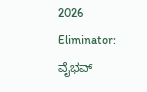2026 Eliminator: ವೈಭವ್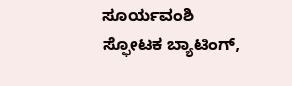ಸೂರ್ಯವಂಶಿ ಸ್ಫೋಟಕ ಬ್ಯಾಟಿಂಗ್,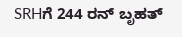SRHಗೆ 244 ರನ್ ಬೃಹತ್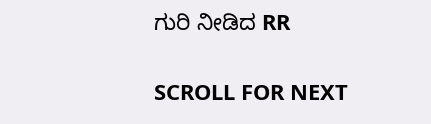ಗುರಿ ನೀಡಿದ RR

SCROLL FOR NEXT